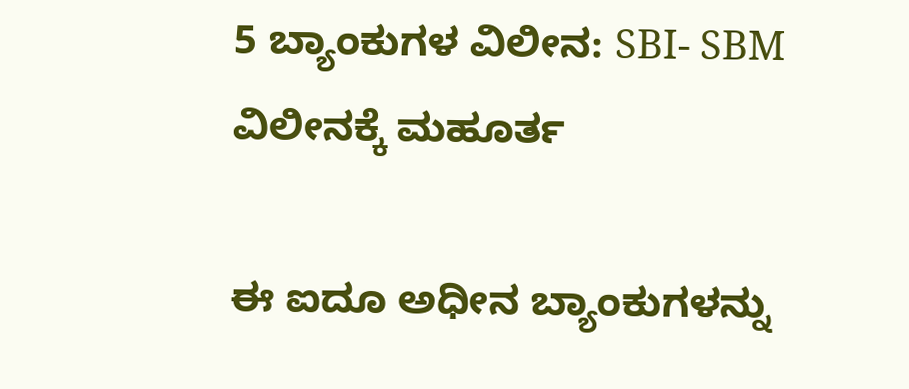5 ಬ್ಯಾಂಕುಗಳ ವಿಲೀನ: SBI- SBM ವಿಲೀನಕ್ಕೆ ಮಹೂರ್ತ

ಈ ಐದೂ ಅಧೀನ ಬ್ಯಾಂಕುಗಳನ್ನು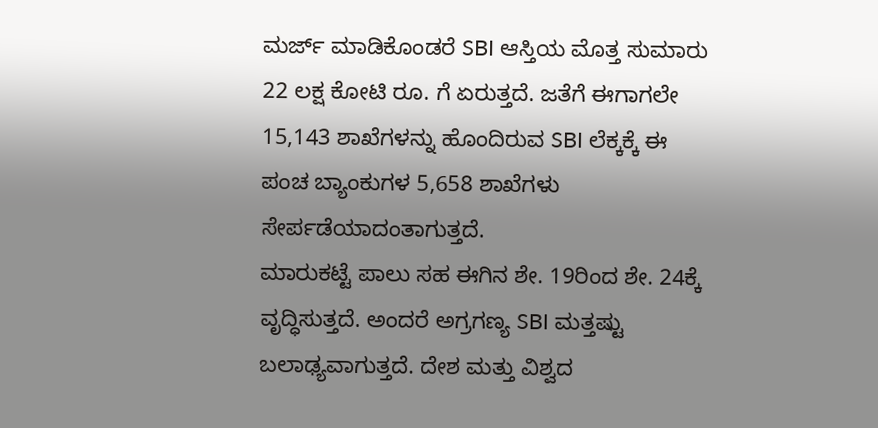ಮರ್ಜ್ ಮಾಡಿಕೊಂಡರೆ SBI ಆಸ್ತಿಯ ಮೊತ್ತ ಸುಮಾರು 22 ಲಕ್ಷ ಕೋಟಿ ರೂ. ಗೆ ಏರುತ್ತದೆ. ಜತೆಗೆ ಈಗಾಗಲೇ 15,143 ಶಾಖೆಗಳನ್ನು ಹೊಂದಿರುವ SBI ಲೆಕ್ಕಕ್ಕೆ ಈ ಪಂಚ ಬ್ಯಾಂಕುಗಳ 5,658 ಶಾಖೆಗಳು ಸೇರ್ಪಡೆಯಾದಂತಾಗುತ್ತದೆ.
ಮಾರುಕಟ್ಟೆ ಪಾಲು ಸಹ ಈಗಿನ ಶೇ. 19ರಿಂದ ಶೇ. 24ಕ್ಕೆ ವೃದ್ಧಿಸುತ್ತದೆ. ಅಂದರೆ ಅಗ್ರಗಣ್ಯ SBI ಮತ್ತಷ್ಟು ಬಲಾಢ್ಯವಾಗುತ್ತದೆ. ದೇಶ ಮತ್ತು ವಿಶ್ವದ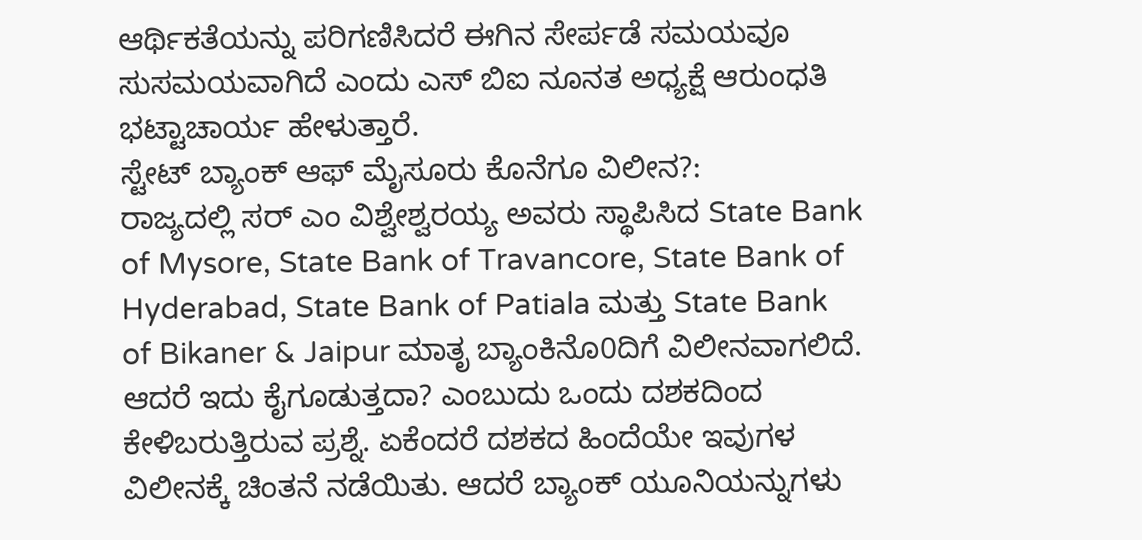ಆರ್ಥಿಕತೆಯನ್ನು ಪರಿಗಣಿಸಿದರೆ ಈಗಿನ ಸೇರ್ಪಡೆ ಸಮಯವೂ ಸುಸಮಯವಾಗಿದೆ ಎಂದು ಎಸ್ ಬಿಐ ನೂನತ ಅಧ್ಯಕ್ಷೆ ಆರುಂಧತಿ ಭಟ್ಟಾಚಾರ್ಯ ಹೇಳುತ್ತಾರೆ.
ಸ್ಟೇಟ್ ಬ್ಯಾಂಕ್ ಆಫ್ ಮೈಸೂರು ಕೊನೆಗೂ ವಿಲೀನ?:
ರಾಜ್ಯದಲ್ಲಿ ಸರ್ ಎಂ ವಿಶ್ವೇಶ್ವರಯ್ಯ ಅವರು ಸ್ಥಾಪಿಸಿದ State Bank of Mysore, State Bank of Travancore, State Bank of Hyderabad, State Bank of Patiala ಮತ್ತು State Bank of Bikaner & Jaipur ಮಾತೃ ಬ್ಯಾಂಕಿನೊ0ದಿಗೆ ವಿಲೀನವಾಗಲಿದೆ.
ಆದರೆ ಇದು ಕೈಗೂಡುತ್ತದಾ? ಎಂಬುದು ಒಂದು ದಶಕದಿಂದ ಕೇಳಿಬರುತ್ತಿರುವ ಪ್ರಶ್ನೆ. ಏಕೆಂದರೆ ದಶಕದ ಹಿಂದೆಯೇ ಇವುಗಳ ವಿಲೀನಕ್ಕೆ ಚಿಂತನೆ ನಡೆಯಿತು. ಆದರೆ ಬ್ಯಾಂಕ್ ಯೂನಿಯನ್ನುಗಳು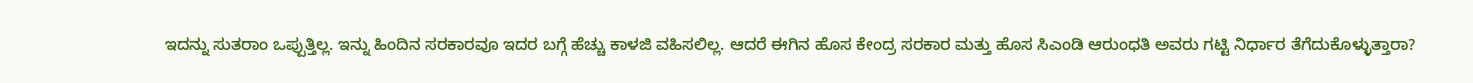ಇದನ್ನು ಸುತರಾಂ ಒಪ್ಪುತ್ತಿಲ್ಲ. ಇನ್ನು ಹಿಂದಿನ ಸರಕಾರವೂ ಇದರ ಬಗ್ಗೆ ಹೆಚ್ಚು ಕಾಳಜಿ ವಹಿಸಲಿಲ್ಲ. ಆದರೆ ಈಗಿನ ಹೊಸ ಕೇಂದ್ರ ಸರಕಾರ ಮತ್ತು ಹೊಸ ಸಿಎಂಡಿ ಆರುಂಧತಿ ಅವರು ಗಟ್ಟಿ ನಿರ್ಧಾರ ತೆಗೆದುಕೊಳ್ಳುತ್ತಾರಾ?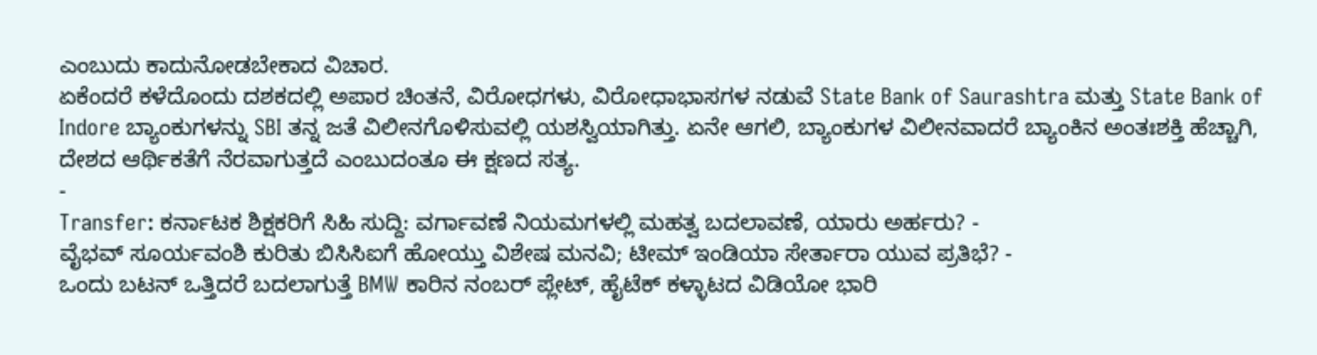ಎಂಬುದು ಕಾದುನೋಡಬೇಕಾದ ವಿಚಾರ.
ಏಕೆಂದರೆ ಕಳೆದೊಂದು ದಶಕದಲ್ಲಿ ಅಪಾರ ಚಿಂತನೆ, ವಿರೋಧಗಳು, ವಿರೋಧಾಭಾಸಗಳ ನಡುವೆ State Bank of Saurashtra ಮತ್ತು State Bank of Indore ಬ್ಯಾಂಕುಗಳನ್ನು SBI ತನ್ನ ಜತೆ ವಿಲೀನಗೊಳಿಸುವಲ್ಲಿ ಯಶಸ್ವಿಯಾಗಿತ್ತು. ಏನೇ ಆಗಲಿ, ಬ್ಯಾಂಕುಗಳ ವಿಲೀನವಾದರೆ ಬ್ಯಾಂಕಿನ ಅಂತಃಶಕ್ತಿ ಹೆಚ್ಚಾಗಿ, ದೇಶದ ಆರ್ಥಿಕತೆಗೆ ನೆರವಾಗುತ್ತದೆ ಎಂಬುದಂತೂ ಈ ಕ್ಷಣದ ಸತ್ಯ.
-
Transfer: ಕರ್ನಾಟಕ ಶಿಕ್ಷಕರಿಗೆ ಸಿಹಿ ಸುದ್ದಿ: ವರ್ಗಾವಣೆ ನಿಯಮಗಳಲ್ಲಿ ಮಹತ್ವ ಬದಲಾವಣೆ, ಯಾರು ಅರ್ಹರು? -
ವೈಭವ್ ಸೂರ್ಯವಂಶಿ ಕುರಿತು ಬಿಸಿಸಿಐಗೆ ಹೋಯ್ತು ವಿಶೇಷ ಮನವಿ; ಟೀಮ್ ಇಂಡಿಯಾ ಸೇರ್ತಾರಾ ಯುವ ಪ್ರತಿಭೆ? -
ಒಂದು ಬಟನ್ ಒತ್ತಿದರೆ ಬದಲಾಗುತ್ತೆ BMW ಕಾರಿನ ನಂಬರ್ ಪ್ಲೇಟ್, ಹೈಟೆಕ್ ಕಳ್ಳಾಟದ ವಿಡಿಯೋ ಭಾರಿ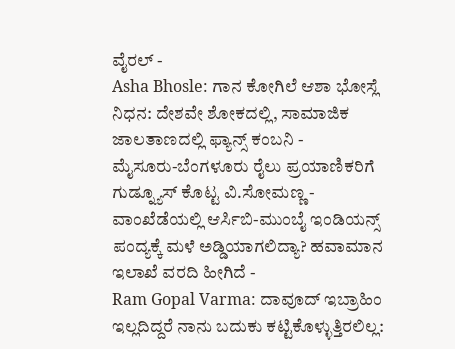ವೈರಲ್ -
Asha Bhosle: ಗಾನ ಕೋಗಿಲೆ ಆಶಾ ಭೋಸ್ಲೆ ನಿಧನ: ದೇಶವೇ ಶೋಕದಲ್ಲಿ, ಸಾಮಾಜಿಕ ಜಾಲತಾಣದಲ್ಲಿ ಫ್ಯಾನ್ಸ್ ಕಂಬನಿ -
ಮೈಸೂರು-ಬೆಂಗಳೂರು ರೈಲು ಪ್ರಯಾಣಿಕರಿಗೆ ಗುಡ್ನ್ಯೂಸ್ ಕೊಟ್ಟ ವಿ.ಸೋಮಣ್ಣ -
ವಾಂಖೆಡೆಯಲ್ಲಿ ಆರ್ಸಿಬಿ-ಮುಂಬೈ ಇಂಡಿಯನ್ಸ್ ಪಂದ್ಯಕ್ಕೆ ಮಳೆ ಅಡ್ಡಿಯಾಗಲಿದ್ಯಾ? ಹವಾಮಾನ ಇಲಾಖೆ ವರದಿ ಹೀಗಿದೆ -
Ram Gopal Varma: ದಾವೂದ್ ಇಬ್ರಾಹಿಂ ಇಲ್ಲದಿದ್ದರೆ ನಾನು ಬದುಕು ಕಟ್ಟಿಕೊಳ್ಳುತ್ತಿರಲಿಲ್ಲ: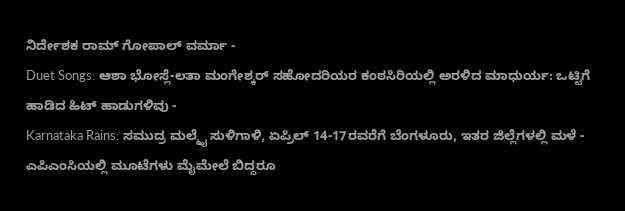ನಿರ್ದೇಶಕ ರಾಮ್ ಗೋಪಾಲ್ ವರ್ಮಾ -
Duet Songs: ಆಶಾ ಭೋಸ್ಲೆ-ಲತಾ ಮಂಗೇಶ್ಕರ್ ಸಹೋದರಿಯರ ಕಂಠಸಿರಿಯಲ್ಲಿ ಅರಳಿದ ಮಾಧುರ್ಯ: ಒಟ್ಟಿಗೆ ಹಾಡಿದ ಹಿಟ್ ಹಾಡುಗಳಿವು -
Karnataka Rains: ಸಮುದ್ರ ಮಲ್ಮೈ ಸುಳಿಗಾಳಿ, ಏಪ್ರಿಲ್ 14-17ರವರೆಗೆ ಬೆಂಗಳೂರು, ಇತರ ಜಿಲ್ಲೆಗಳಲ್ಲಿ ಮಳೆ -
ಎಪಿಎಂಸಿಯಲ್ಲಿ ಮೂಟೆಗಳು ಮೈಮೇಲೆ ಬಿದ್ದರೂ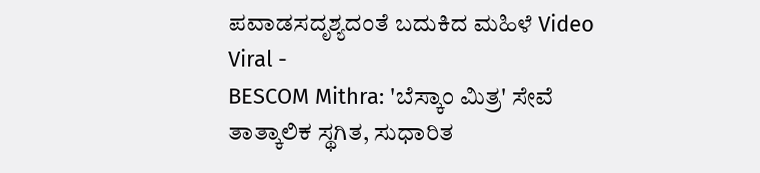ಪವಾಡಸದೃಶ್ಯದಂತೆ ಬದುಕಿದ ಮಹಿಳೆ Video Viral -
BESCOM Mithra: 'ಬೆಸ್ಕಾಂ ಮಿತ್ರ' ಸೇವೆ ತಾತ್ಕಾಲಿಕ ಸ್ಥಗಿತ, ಸುಧಾರಿತ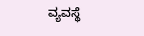ವ್ಯವಸ್ಥೆ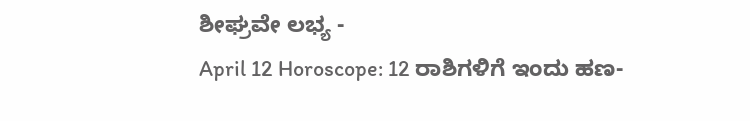ಶೀಘ್ರವೇ ಲಭ್ಯ -
April 12 Horoscope: 12 ರಾಶಿಗಳಿಗೆ ಇಂದು ಹಣ-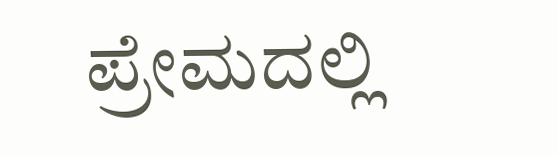ಪ್ರೇಮದಲ್ಲಿ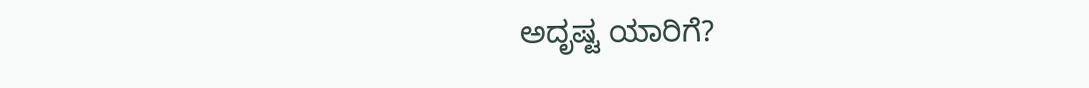ಅದೃಷ್ಟ ಯಾರಿಗೆ?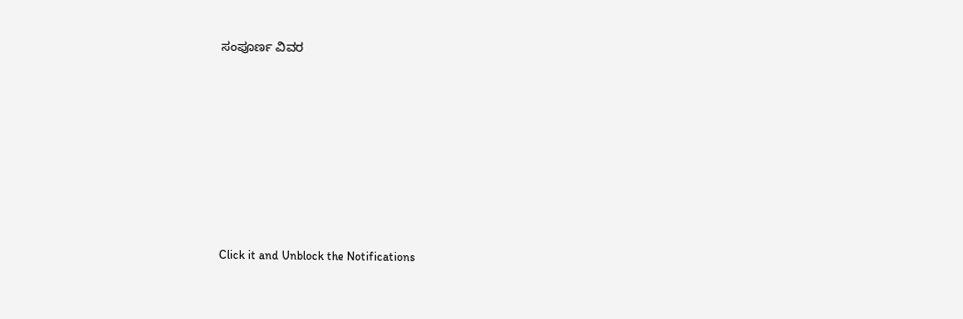ಸಂಪೂರ್ಣ ವಿವರ











Click it and Unblock the Notifications